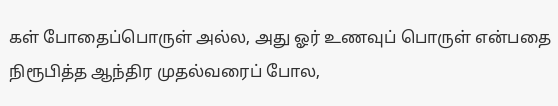கள் போதைப்பொருள் அல்ல, அது ஓர் உணவுப் பொருள் என்பதை நிரூபித்த ஆந்திர முதல்வரைப் போல,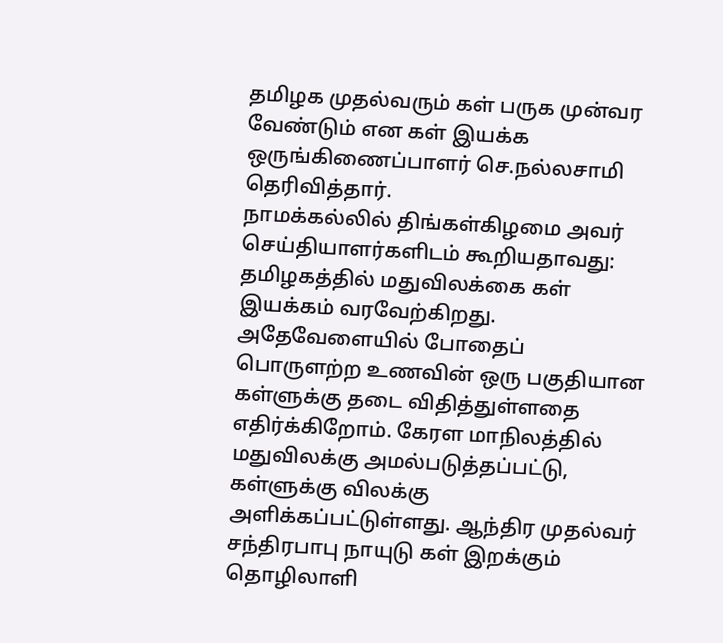தமிழக முதல்வரும் கள் பருக முன்வர வேண்டும் என கள் இயக்க ஒருங்கிணைப்பாளர் செ.நல்லசாமி தெரிவித்தார்.
நாமக்கல்லில் திங்கள்கிழமை அவர் செய்தியாளர்களிடம் கூறியதாவது: தமிழகத்தில் மதுவிலக்கை கள் இயக்கம் வரவேற்கிறது. அதேவேளையில் போதைப் பொருளற்ற உணவின் ஒரு பகுதியான கள்ளுக்கு தடை விதித்துள்ளதை எதிர்க்கிறோம். கேரள மாநிலத்தில் மதுவிலக்கு அமல்படுத்தப்பட்டு, கள்ளுக்கு விலக்கு அளிக்கப்பட்டுள்ளது. ஆந்திர முதல்வர் சந்திரபாபு நாயுடு கள் இறக்கும் தொழிலாளி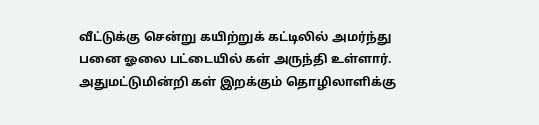வீட்டுக்கு சென்று கயிற்றுக் கட்டிலில் அமர்ந்து பனை ஓலை பட்டையில் கள் அருந்தி உள்ளார். அதுமட்டுமின்றி கள் இறக்கும் தொழிலாளிக்கு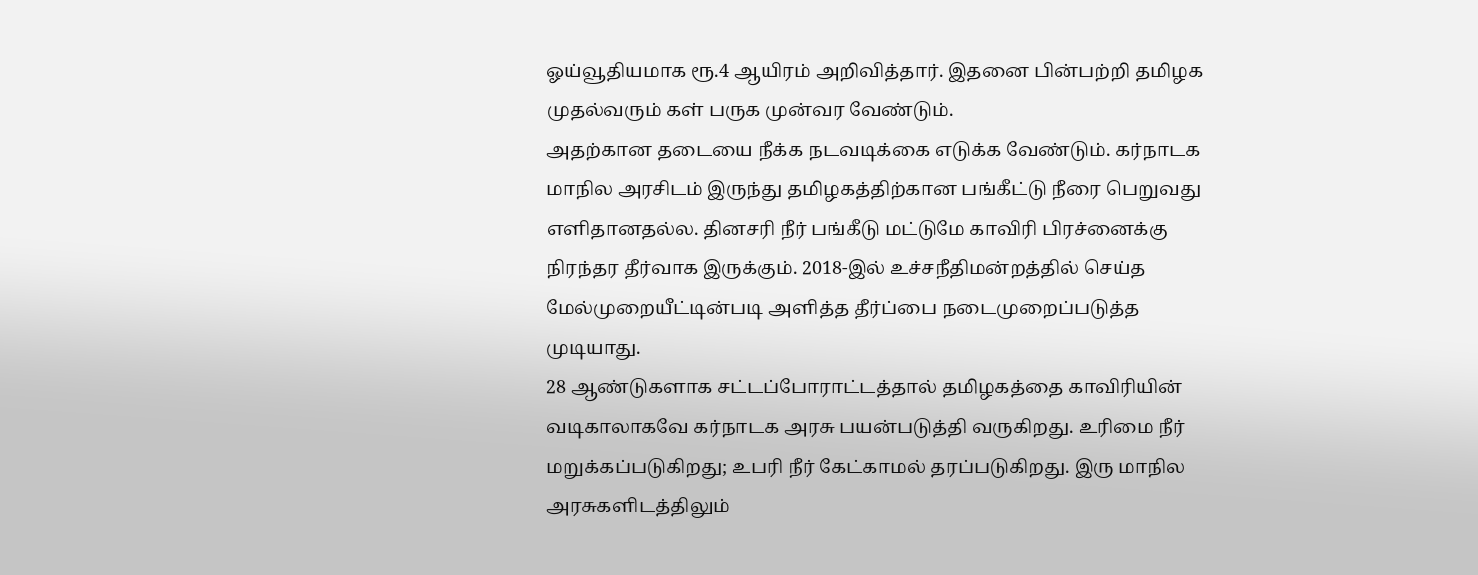ஓய்வூதியமாக ரூ.4 ஆயிரம் அறிவித்தார். இதனை பின்பற்றி தமிழக முதல்வரும் கள் பருக முன்வர வேண்டும்.
அதற்கான தடையை நீக்க நடவடிக்கை எடுக்க வேண்டும். கர்நாடக மாநில அரசிடம் இருந்து தமிழகத்திற்கான பங்கீட்டு நீரை பெறுவது எளிதானதல்ல. தினசரி நீர் பங்கீடு மட்டுமே காவிரி பிரச்னைக்கு நிரந்தர தீர்வாக இருக்கும். 2018-இல் உச்சநீதிமன்றத்தில் செய்த மேல்முறையீட்டின்படி அளித்த தீர்ப்பை நடைமுறைப்படுத்த முடியாது.
28 ஆண்டுகளாக சட்டப்போராட்டத்தால் தமிழகத்தை காவிரியின் வடிகாலாகவே கர்நாடக அரசு பயன்படுத்தி வருகிறது. உரிமை நீர் மறுக்கப்படுகிறது; உபரி நீர் கேட்காமல் தரப்படுகிறது. இரு மாநில அரசுகளிடத்திலும்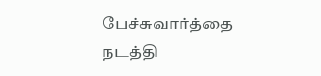பேச்சுவார்த்தை நடத்தி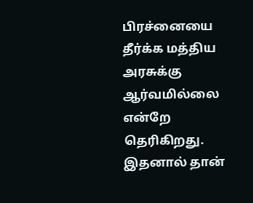பிரச்னையை தீர்க்க மத்திய அரசுக்கு ஆர்வமில்லை என்றே தெரிகிறது.
இதனால் தான்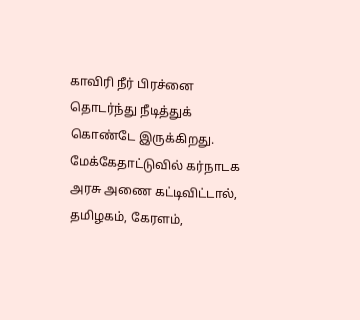காவிரி நீர் பிரச்னை தொடர்ந்து நீடித்துக் கொண்டே இருக்கிறது. மேக்கேதாட்டுவில் கர்நாடக அரசு அணை கட்டிவிட்டால், தமிழகம், கேரளம்,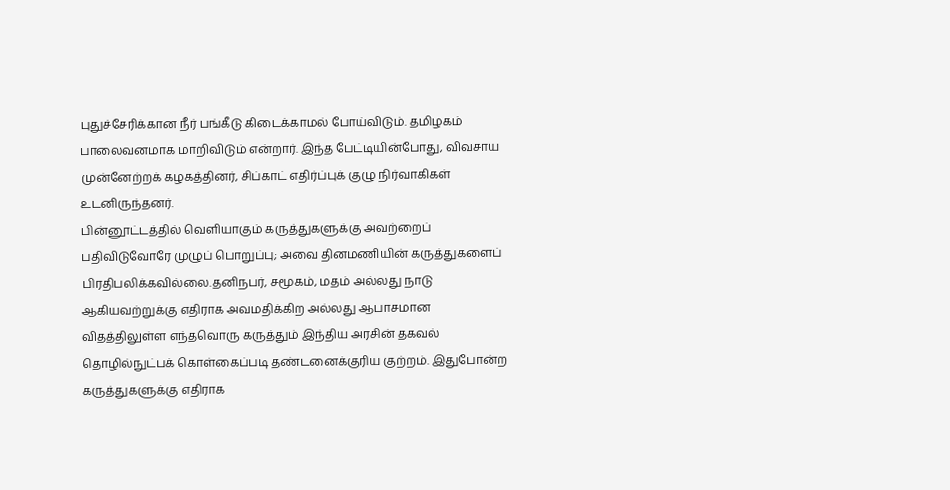புதுச்சேரிக்கான நீர் பங்கீடு கிடைக்காமல் போய்விடும். தமிழகம் பாலைவனமாக மாறிவிடும் என்றார். இந்த பேட்டியின்போது, விவசாய முன்னேற்றக் கழகத்தினர், சிப்காட் எதிர்ப்புக் குழு நிர்வாகிகள் உடனிருந்தனர்.
பின்னூட்டத்தில் வெளியாகும் கருத்துகளுக்கு அவற்றைப் பதிவிடுவோரே முழுப் பொறுப்பு; அவை தினமணியின் கருத்துகளைப் பிரதிபலிக்கவில்லை.தனிநபர், சமூகம், மதம் அல்லது நாடு ஆகியவற்றுக்கு எதிராக அவமதிக்கிற அல்லது ஆபாசமான விதத்திலுள்ள எந்தவொரு கருத்தும் இந்திய அரசின் தகவல் தொழில்நுட்பக் கொள்கைப்படி தண்டனைக்குரிய குற்றம். இதுபோன்ற கருத்துகளுக்கு எதிராக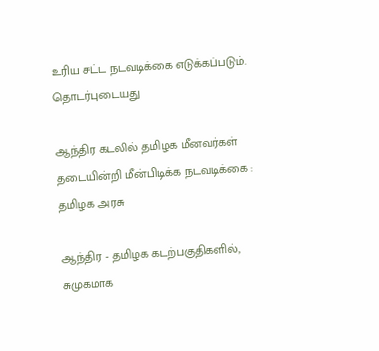உரிய சட்ட நடவடிக்கை எடுக்கப்படும்.
தொடர்புடையது

ஆந்திர கடலில் தமிழக மீனவர்கள் தடையின்றி மீன்பிடிக்க நடவடிக்கை : தமிழக அரசு

ஆந்திர - தமிழக கடற்பகுதிகளில், சுமுகமாக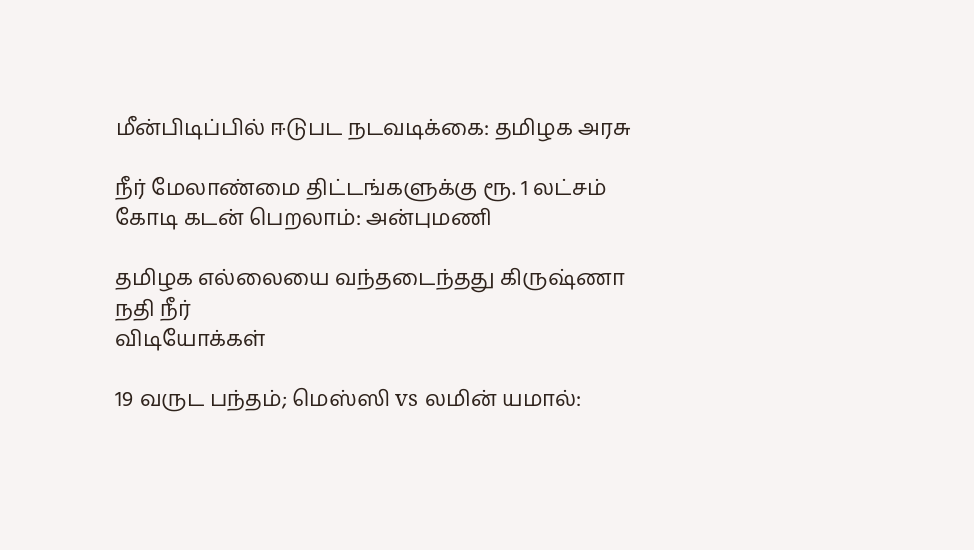மீன்பிடிப்பில் ஈடுபட நடவடிக்கை: தமிழக அரசு

நீர் மேலாண்மை திட்டங்களுக்கு ரூ. 1 லட்சம் கோடி கடன் பெறலாம்: அன்புமணி

தமிழக எல்லையை வந்தடைந்தது கிருஷ்ணா நதி நீர்
விடியோக்கள்

19 வருட பந்தம்; மெஸ்ஸி vs லமின் யமால்: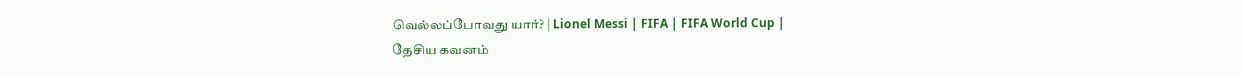வெல்லப்போவது யார்? | Lionel Messi | FIFA | FIFA World Cup |
தேசிய கவனம்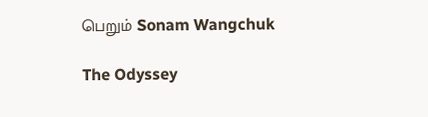பெறும் Sonam Wangchuk

The Odyssey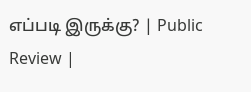எப்படி இருக்கு? | Public Review |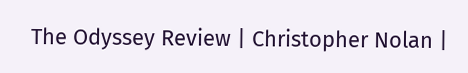The Odyssey Review | Christopher Nolan |